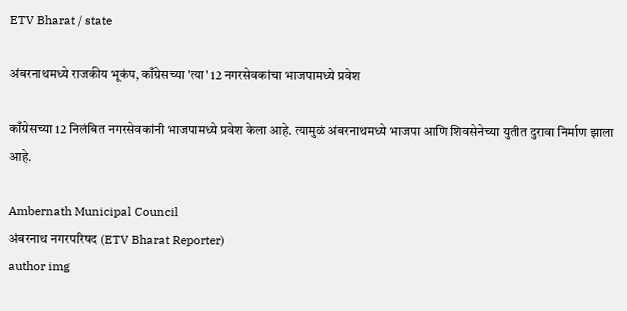ETV Bharat / state

अंबरनाथमध्ये राजकीय भूकंप, काँग्रेसच्या 'त्या' 12 नगरसेवकांचा भाजपामध्ये प्रवेश

काँग्रेसच्या 12 निलंबित नगरसेवकांनी भाजपामध्ये प्रवेश केला आहे. त्यामुळं अंबरनाथमध्ये भाजपा आणि शिवसेनेच्या युतीत दुरावा निर्माण झाला आहे.

Ambernath Municipal Council
अंबरनाथ नगरपरिषद (ETV Bharat Reporter)
author img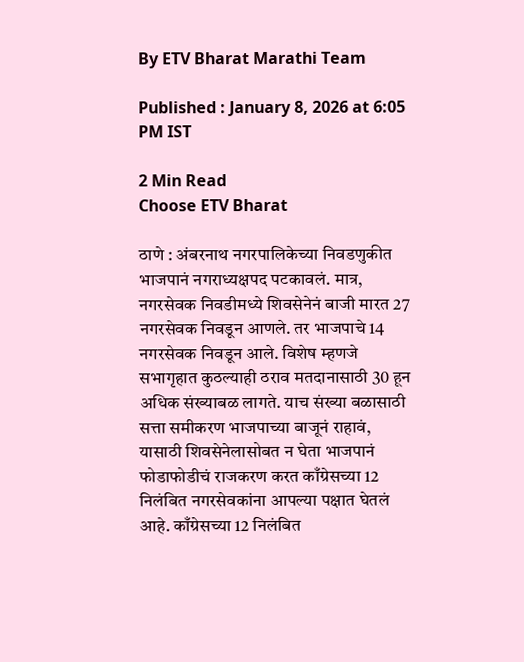By ETV Bharat Marathi Team

Published : January 8, 2026 at 6:05 PM IST

2 Min Read
Choose ETV Bharat

ठाणे : अंबरनाथ नगरपालिकेच्या निवडणुकीत भाजपानं नगराध्यक्षपद पटकावलं. मात्र, नगरसेवक निवडीमध्ये शिवसेनेनं बाजी मारत 27 नगरसेवक निवडून आणले. तर भाजपाचे 14 नगरसेवक निवडून आले. विशेष म्हणजे सभागृहात कुठल्याही ठराव मतदानासाठी 30 हून अधिक संख्याबळ लागते. याच संख्या बळासाठी सत्ता समीकरण भाजपाच्या बाजूनं राहावं, यासाठी शिवसेनेलासोबत न घेता भाजपानं फोडाफोडीचं राजकरण करत काँग्रेसच्या 12 निलंबित नगरसेवकांना आपल्या पक्षात घेतलं आहे. काँग्रेसच्या 12 निलंबित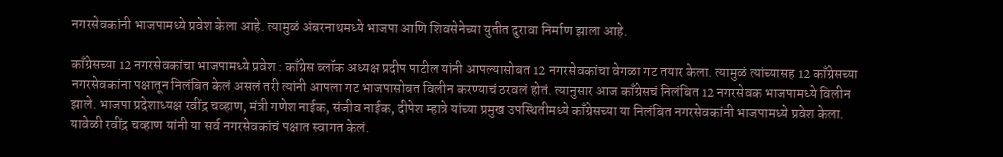नगरसेवकांनी भाजपामध्ये प्रवेश केला आहे. त्यामुळं अंबरनाथमध्ये भाजपा आणि शिवसेनेच्या युतीत दुरावा निर्माण झाला आहे.

काँग्रेसच्या 12 नगरसेवकांचा भाजपामध्ये प्रवेश : काँग्रेस ब्लॉक अध्यक्ष प्रदीप पाटील यांनी आपल्यासोबत 12 नगरसेवकांचा वेगळा गट तयार केला. त्यामुळं त्यांच्यासह 12 काँग्रेसच्या नगरसेवकांना पक्षातून निलंबित केलं असलं तरी त्यांनी आपला गट भाजपासोबत विलीन करण्याचं ठरवलं होतं. त्यानुसार आज काँग्रेसचं निलंबित 12 नगरसेवक भाजपामध्ये विलीन झाले. भाजपा प्रदेशाध्यक्ष रवींद्र चव्हाण, मंत्री गणेश नाईक, संजीव नाईक, दीपेश म्हात्रे यांच्या प्रमुख उपस्थितीमध्ये काँग्रेसच्या या निलंबित नगरसेवकांनी भाजपामध्ये प्रवेश केला. यावेळी रवींद्र चव्हाण यांनी या सर्व नगरसेवकांचं पक्षात स्वागत केलं.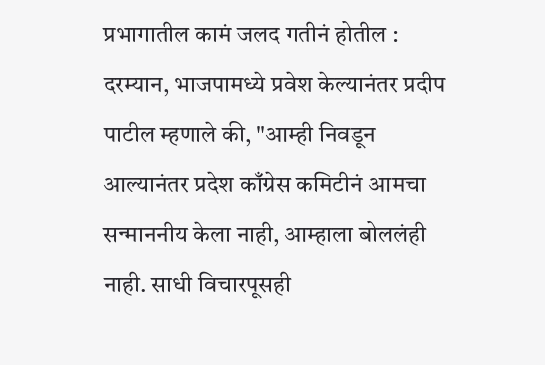प्रभागातील कामं जलद गतीनं होतील : दरम्यान, भाजपामध्ये प्रवेश केल्यानंतर प्रदीप पाटील म्हणाले की, "आम्ही निवडून आल्यानंतर प्रदेश काँग्रेस कमिटीनं आमचा सन्माननीय केला नाही, आम्हाला बोललंही नाही. साधी विचारपूसही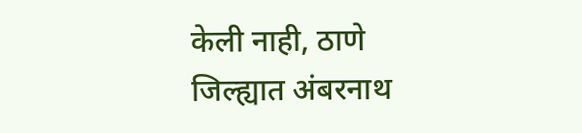केली नाही, ठाणे जिल्ह्यात अंबरनाथ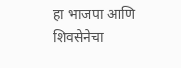हा भाजपा आणि शिवसेनेचा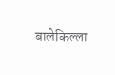बालेकिल्ला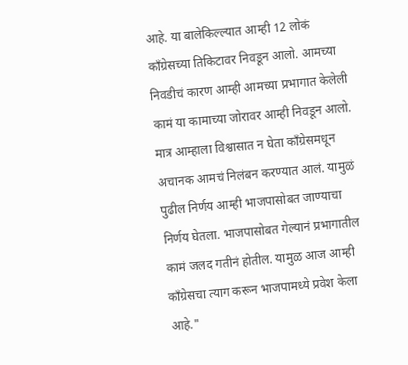आहे. या बालेकिल्ल्यात आम्ही 12 लोकं काँग्रेसच्या तिकिटावर निवडून आलो. आमच्या निवडीचं कारण आम्ही आमच्या प्रभागात केलेली कामं या कामाच्या जोरावर आम्ही निवडून आलो. मात्र आम्हाला विश्वासात न घेता काँग्रेसमधून अचानक आमचं निलंबन करण्यात आलं. यामुळं पुढील निर्णय आम्ही भाजपासोबत जाण्याचा निर्णय घेतला. भाजपासोबत गेल्यानं प्रभागातील कामं जलद गतीनं होतील. यामुळ आज आम्ही काँग्रेसचा त्याग करून भाजपामध्ये प्रवेश केला आहे."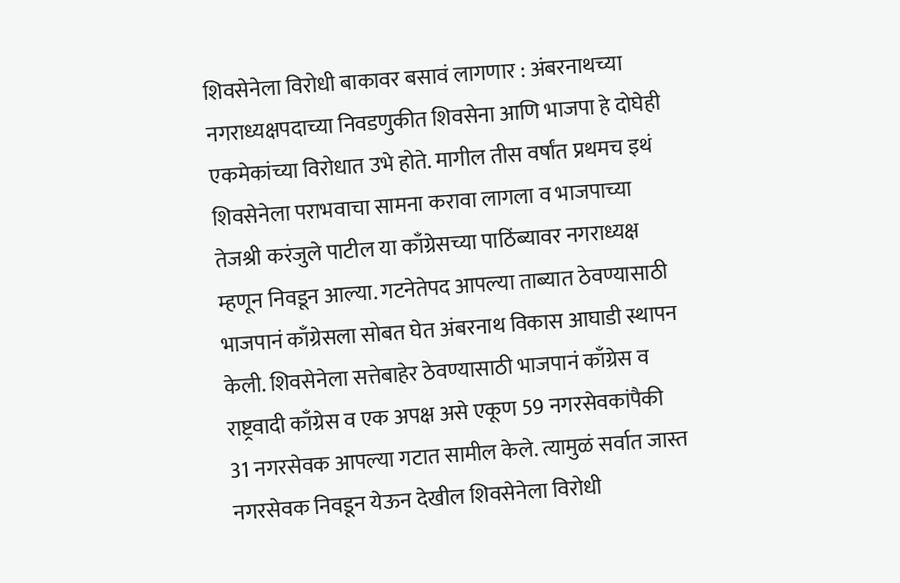शिवसेनेला विरोधी बाकावर बसावं लागणार : अंबरनाथच्या नगराध्यक्षपदाच्या निवडणुकीत शिवसेना आणि भाजपा हे दोघेही एकमेकांच्या विरोधात उभे होते. मागील तीस वर्षांत प्रथमच इथं शिवसेनेला पराभवाचा सामना करावा लागला व भाजपाच्या तेजश्री करंजुले पाटील या काँग्रेसच्या पाठिंब्यावर नगराध्यक्ष म्हणून निवडून आल्या. गटनेतेपद आपल्या ताब्यात ठेवण्यासाठी भाजपानं काँग्रेसला सोबत घेत अंबरनाथ विकास आघाडी स्थापन केली. शिवसेनेला सत्तेबाहेर ठेवण्यासाठी भाजपानं काँग्रेस व राष्ट्रवादी काँग्रेस व एक अपक्ष असे एकूण 59 नगरसेवकांपैकी 31 नगरसेवक आपल्या गटात सामील केले. त्यामुळं सर्वात जास्त नगरसेवक निवडून येऊन देखील शिवसेनेला विरोधी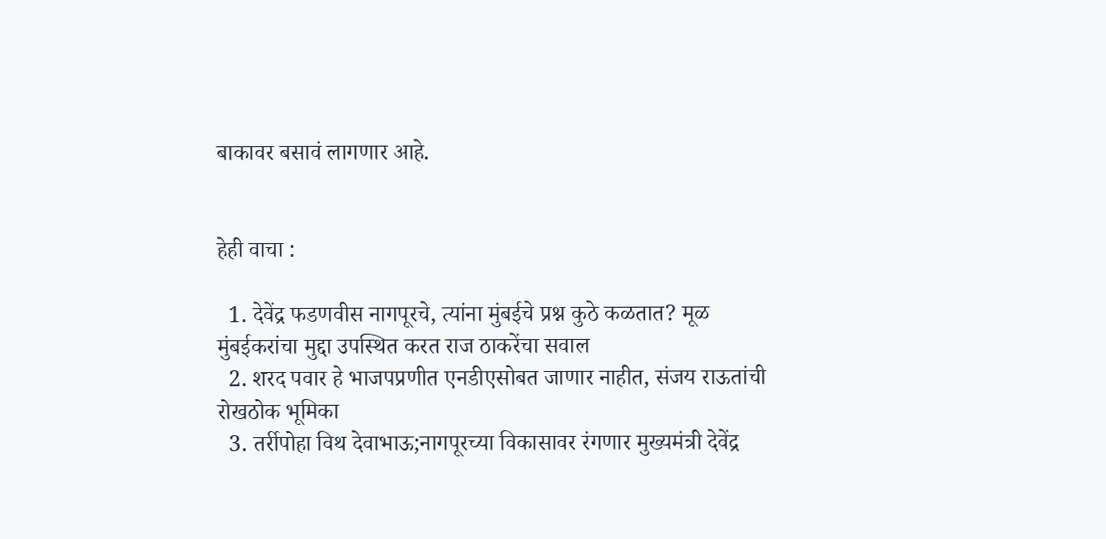बाकावर बसावं लागणार आहे.


हेही वाचा :

  1. देवेंद्र फडणवीस नागपूरचे, त्यांना मुंबईचे प्रश्न कुठे कळतात? मूळ मुंबईकरांचा मुद्दा उपस्थित करत राज ठाकरेंचा सवाल
  2. शरद पवार हे भाजपप्रणीत एनडीएसोबत जाणार नाहीत, संजय राऊतांची रोखठोक भूमिका
  3. तर्रीपोहा विथ देवाभाऊ;नागपूरच्या विकासावर रंगणार मुख्यमंत्री देवेंद्र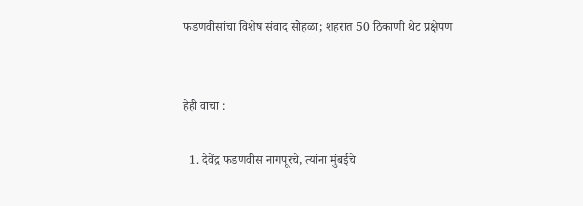फडणवीसांचा विशेष संवाद सोहळा; शहरात 50 ठिकाणी थेट प्रक्षेपण


हेही वाचा :

  1. देवेंद्र फडणवीस नागपूरचे, त्यांना मुंबईचे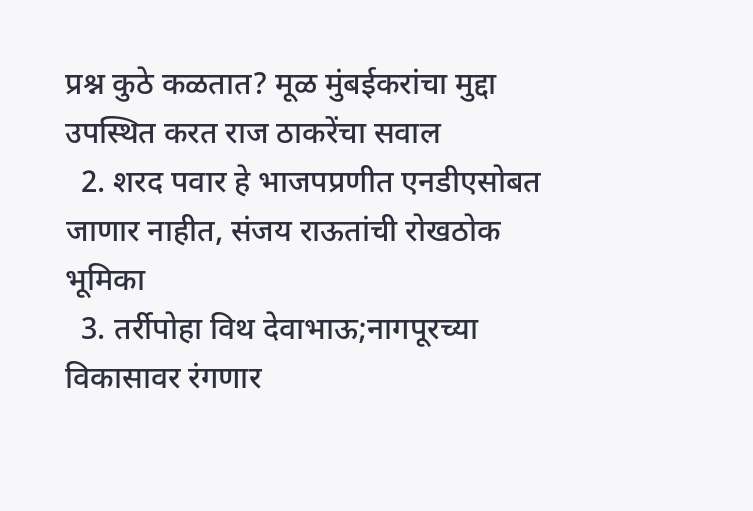प्रश्न कुठे कळतात? मूळ मुंबईकरांचा मुद्दा उपस्थित करत राज ठाकरेंचा सवाल
  2. शरद पवार हे भाजपप्रणीत एनडीएसोबत जाणार नाहीत, संजय राऊतांची रोखठोक भूमिका
  3. तर्रीपोहा विथ देवाभाऊ;नागपूरच्या विकासावर रंगणार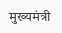मुख्यमंत्री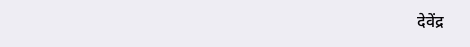देवेंद्र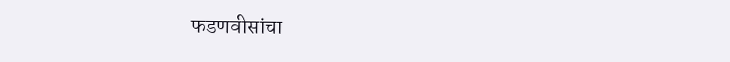फडणवीसांचा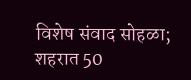विशेष संवाद सोहळा; शहरात 50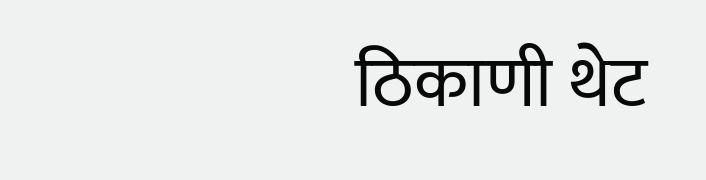ठिकाणी थेट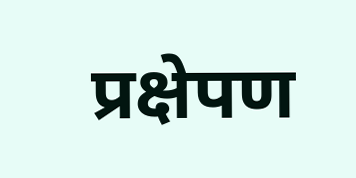प्रक्षेपण